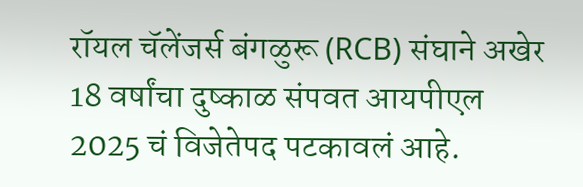रॉयल चॅलेंजर्स बंगळुरू (RCB) संघाने अखेर 18 वर्षांचा दुष्काळ संपवत आयपीएल 2025 चं विजेतेपद पटकावलं आहे.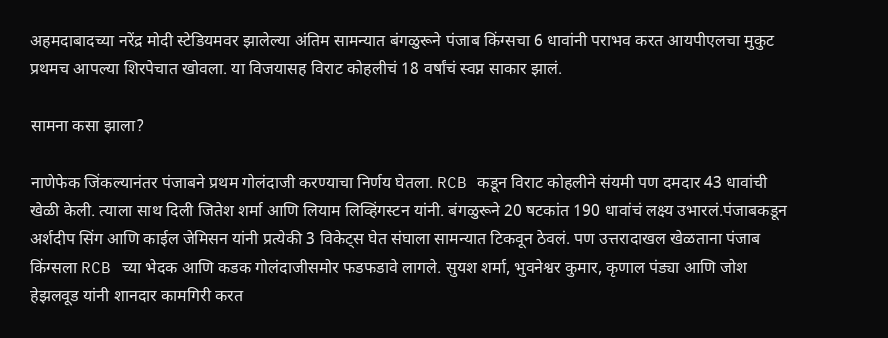अहमदाबादच्या नरेंद्र मोदी स्टेडियमवर झालेल्या अंतिम सामन्यात बंगळुरूने पंजाब किंग्सचा 6 धावांनी पराभव करत आयपीएलचा मुकुट प्रथमच आपल्या शिरपेचात खोवला. या विजयासह विराट कोहलीचं 18 वर्षांचं स्वप्न साकार झालं.

सामना कसा झाला?

नाणेफेक जिंकल्यानंतर पंजाबने प्रथम गोलंदाजी करण्याचा निर्णय घेतला. RCB कडून विराट कोहलीने संयमी पण दमदार 43 धावांची खेळी केली. त्याला साथ दिली जितेश शर्मा आणि लियाम लिव्हिंगस्टन यांनी. बंगळुरूने 20 षटकांत 190 धावांचं लक्ष्य उभारलं.पंजाबकडून अर्शदीप सिंग आणि काईल जेमिसन यांनी प्रत्येकी 3 विकेट्स घेत संघाला सामन्यात टिकवून ठेवलं. पण उत्तरादाखल खेळताना पंजाब किंग्सला RCB च्या भेदक आणि कडक गोलंदाजीसमोर फडफडावे लागले. सुयश शर्मा, भुवनेश्वर कुमार, कृणाल पंड्या आणि जोश हेझलवूड यांनी शानदार कामगिरी करत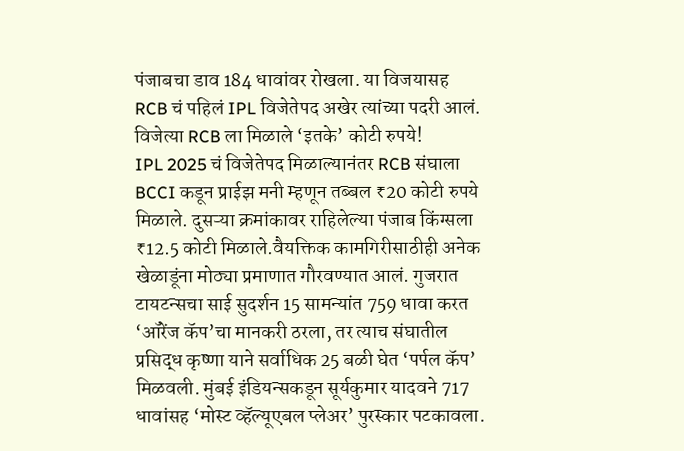पंजाबचा डाव 184 धावांवर रोखला. या विजयासह RCB चं पहिलं IPL विजेतेपद अखेर त्यांच्या पदरी आलं.
विजेत्या RCB ला मिळाले ‘इतके’ कोटी रुपये!
IPL 2025 चं विजेतेपद मिळाल्यानंतर RCB संघाला BCCI कडून प्राईझ मनी म्हणून तब्बल ₹20 कोटी रुपये मिळाले. दुसऱ्या क्रमांकावर राहिलेल्या पंजाब किंग्सला ₹12.5 कोटी मिळाले.वैयक्तिक कामगिरीसाठीही अनेक खेळाडूंना मोठ्या प्रमाणात गौरवण्यात आलं. गुजरात टायटन्सचा साई सुदर्शन 15 सामन्यांत 759 धावा करत ‘ऑरेंज कॅप’चा मानकरी ठरला, तर त्याच संघातील प्रसिद्ध कृष्णा याने सर्वाधिक 25 बळी घेत ‘पर्पल कॅप’ मिळवली. मुंबई इंडियन्सकडून सूर्यकुमार यादवने 717 धावांसह ‘मोस्ट व्हॅल्यूएबल प्लेअर’ पुरस्कार पटकावला.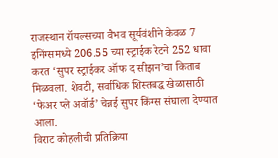राजस्थान रॉयल्सच्या वैभव सूर्यवंशीने केवळ 7 इनिंग्समध्ये 206.55 च्या स्ट्राईक रेटने 252 धावा करत ‘सुपर स्ट्राईकर ऑफ द सीझन’चा किताब मिळवला. शेवटी, सर्वाधिक शिस्तबद्ध खेळासाठी ‘फेअर प्ले अवॉर्ड’ चेन्नई सुपर किंग्स संघाला देण्यात आला.
विराट कोहलीची प्रतिक्रिया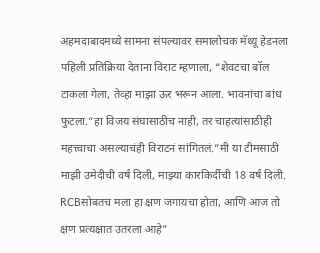अहमदाबादमध्ये सामना संपल्यावर समालोचक मॅथ्यू हेडनला पहिली प्रतिक्रिया देताना विराट म्हणाला, “शेवटचा बॉल टाकला गेला, तेव्हा माझा ऊर भरून आला. भावनांचा बांध फुटला.”हा विजय संघासाठीच नाही, तर चाहत्यांसाठीही महत्त्वाचा असल्याचंही विराटनं सांगितलं.”मी या टीमसाठी माझी उमेदीची वर्षं दिली, माझ्या कारकिर्दीची 18 वर्षं दिली. RCBसोबतच मला हा क्षण जगायचा होता, आणि आज तो क्षण प्रत्यक्षात उतरला आहे”